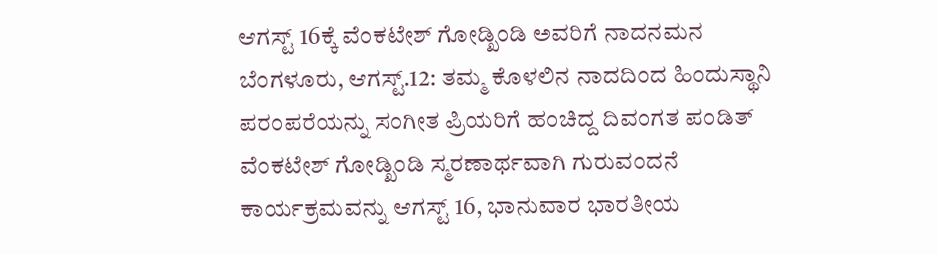ಆಗಸ್ಟ್ 16ಕ್ಕೆ ವೆಂಕಟೇಶ್ ಗೋಡ್ಖಿಂಡಿ ಅವರಿಗೆ ನಾದನಮನ
ಬೆಂಗಳೂರು, ಆಗಸ್ಟ್.12: ತಮ್ಮ ಕೊಳಲಿನ ನಾದದಿಂದ ಹಿಂದುಸ್ಥಾನಿ ಪರಂಪರೆಯನ್ನು ಸಂಗೀತ ಪ್ರಿಯರಿಗೆ ಹಂಚಿದ್ದ ದಿವಂಗತ ಪಂಡಿತ್ ವೆಂಕಟೇಶ್ ಗೋಡ್ಖಿಂಡಿ ಸ್ಮರಣಾರ್ಥವಾಗಿ ಗುರುವಂದನೆ ಕಾರ್ಯಕ್ರಮವನ್ನು ಆಗಸ್ಟ್ 16, ಭಾನುವಾರ ಭಾರತೀಯ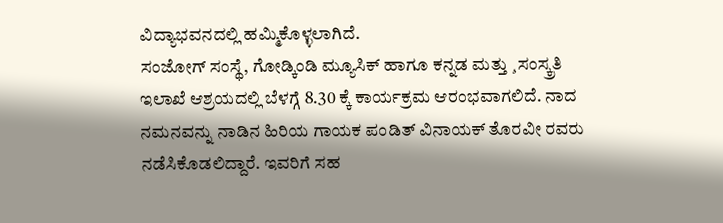ವಿದ್ಯಾಭವನದಲ್ಲಿ ಹಮ್ಮಿಕೊಳ್ಳಲಾಗಿದೆ.
ಸಂಜೋಗ್ ಸಂಸ್ಥೆ, ಗೋಡ್ಕಿಂಡಿ ಮ್ಯೂಸಿಕ್ ಹಾಗೂ ಕನ್ನಡ ಮತ್ತು ¸ಸಂಸ್ಕ್ರತಿ ಇಲಾಖೆ ಆಶ್ರಯದಲ್ಲಿ ಬೆಳಗ್ಗೆ 8.30 ಕ್ಕೆ ಕಾರ್ಯಕ್ರಮ ಆರಂಭವಾಗಲಿದೆ. ನಾದ ನಮನವನ್ನು ನಾಡಿನ ಹಿರಿಯ ಗಾಯಕ ಪಂಡಿತ್ ವಿನಾಯಕ್ ತೊರವೀ ರವರು ನಡೆಸಿಕೊಡಲಿದ್ದಾರೆ. ಇವರಿಗೆ ಸಹ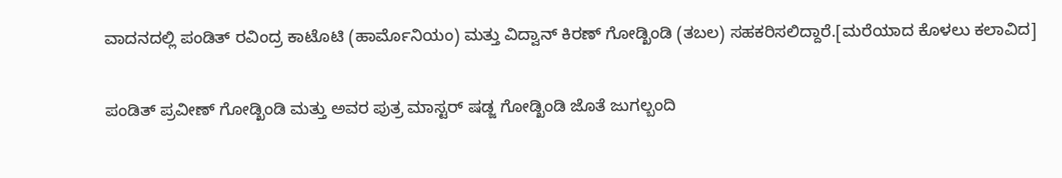ವಾದನದಲ್ಲಿ ಪಂಡಿತ್ ರವಿಂದ್ರ ಕಾಟೊಟಿ (ಹಾರ್ಮೊನಿಯಂ) ಮತ್ತು ವಿದ್ವಾನ್ ಕಿರಣ್ ಗೋಡ್ಖಿಂಡಿ (ತಬಲ) ಸಹಕರಿಸಲಿದ್ದಾರೆ.[ಮರೆಯಾದ ಕೊಳಲು ಕಲಾವಿದ]

ಪಂಡಿತ್ ಪ್ರವೀಣ್ ಗೋಡ್ಖಿಂಡಿ ಮತ್ತು ಅವರ ಪುತ್ರ ಮಾಸ್ಟರ್ ಷಡ್ಜ ಗೋಡ್ಖಿಂಡಿ ಜೊತೆ ಜುಗಲ್ಬಂದಿ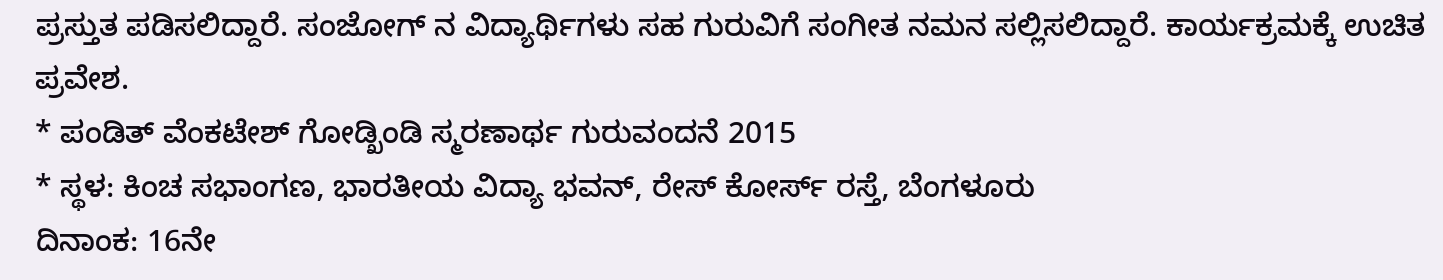ಪ್ರಸ್ತುತ ಪಡಿಸಲಿದ್ದಾರೆ. ಸಂಜೋಗ್ ನ ವಿದ್ಯಾರ್ಥಿಗಳು ಸಹ ಗುರುವಿಗೆ ಸಂಗೀತ ನಮನ ಸಲ್ಲಿಸಲಿದ್ದಾರೆ. ಕಾರ್ಯಕ್ರಮಕ್ಕೆ ಉಚಿತ ಪ್ರವೇಶ.
* ಪಂಡಿತ್ ವೆಂಕಟೇಶ್ ಗೋಡ್ಖಿಂಡಿ ಸ್ಮರಣಾರ್ಥ ಗುರುವಂದನೆ 2015
* ಸ್ಥಳ: ಕಿಂಚ ಸಭಾಂಗಣ, ಭಾರತೀಯ ವಿದ್ಯಾ ಭವನ್, ರೇಸ್ ಕೋರ್ಸ್ ರಸ್ತೆ, ಬೆಂಗಳೂರು
ದಿನಾಂಕ: 16ನೇ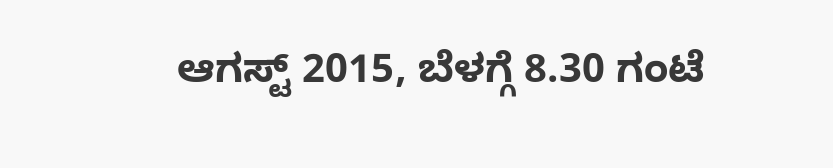ಆಗಸ್ಟ್ 2015, ಬೆಳಗ್ಗೆ 8.30 ಗಂಟೆ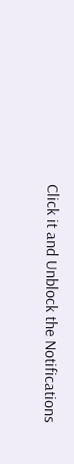Click it and Unblock the Notifications